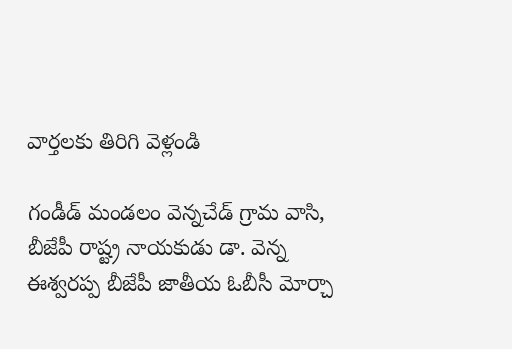వార్తలకు తిరిగి వెళ్లండి

గండీడ్ మండలం వెన్నచేడ్ గ్రామ వాసి, బీజేపీ రాష్ట్ర నాయకుడు డా. వెన్న ఈశ్వరప్ప బీజేపీ జాతీయ ఓబీసీ మోర్చా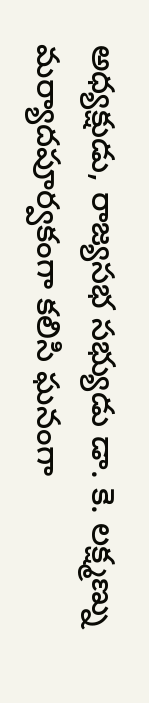అధ్యక్షుడు, రాజ్యసభ సభ్యుడు డా. కె. లక్ష్మణ్ను మర్యాదపూర్వకంగా కలిసి ఘనంగా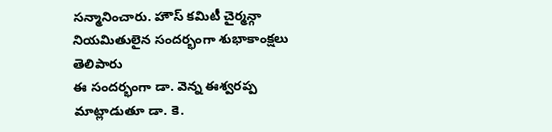సన్మానించారు. హౌస్ కమిటీ చైర్మన్గా నియమితులైన సందర్భంగా శుభాకాంక్షలు తెలిపారు
ఈ సందర్భంగా డా. వెన్న ఈశ్వరప్ప మాట్లాడుతూ డా. కె.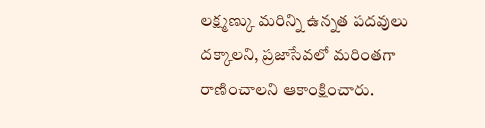లక్ష్మణ్కు మరిన్ని ఉన్నత పదవులు దక్కాలని, ప్రజాసేవలో మరింతగా రాణించాలని ఆకాంక్షించారు.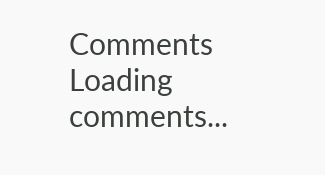Comments
Loading comments...